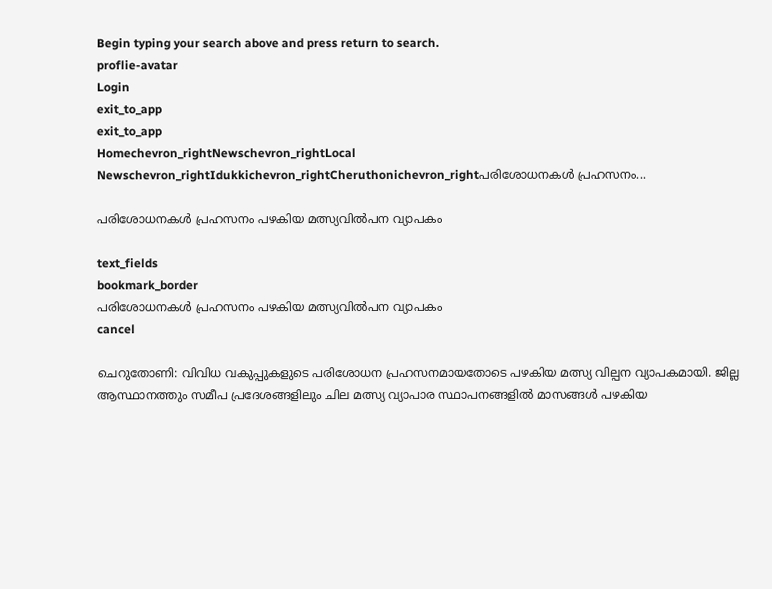Begin typing your search above and press return to search.
proflie-avatar
Login
exit_to_app
exit_to_app
Homechevron_rightNewschevron_rightLocal Newschevron_rightIdukkichevron_rightCheruthonichevron_rightപരിശോധനകൾ പ്രഹസനം...

പരിശോധനകൾ പ്രഹസനം പഴകിയ മത്സ്യവിൽപന വ്യാപകം

text_fields
bookmark_border
പരിശോധനകൾ പ്രഹസനം പഴകിയ മത്സ്യവിൽപന വ്യാപകം
cancel

ചെറുതോണി: വിവിധ വകുപ്പുകളുടെ പരിശോധന പ്രഹസനമായതോടെ പഴകിയ മത്സ്യ വില്പന വ്യാപകമായി. ജില്ല ആസ്ഥാനത്തും സമീപ പ്രദേശങ്ങളിലും ചില മത്സ്യ വ്യാപാര സ്ഥാപനങ്ങളിൽ മാസങ്ങൾ പഴകിയ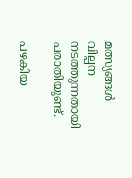മത്സ്യങ്ങൾ വില്പന നടത്തുന്നതായി പരാതിയുണ്ട്.

പഴകിയ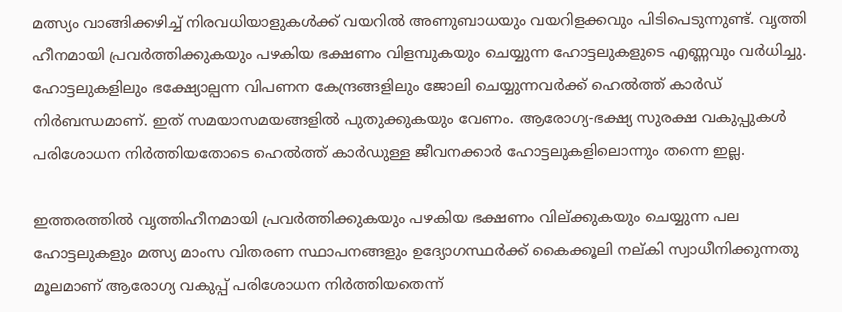മത്സ്യം വാങ്ങിക്കഴിച്ച് നിരവധിയാളുകൾക്ക് വയറിൽ അണുബാധയും വയറിളക്കവും പിടിപെടുന്നുണ്ട്. വൃത്തി ഹീനമായി പ്രവർത്തിക്കുകയും പഴകിയ ഭക്ഷണം വിളമ്പുകയും ചെയ്യുന്ന ഹോട്ടലുകളുടെ എണ്ണവും വർധിച്ചു. ഹോട്ടലുകളിലും ഭക്ഷ്യോല്പന്ന വിപണന കേന്ദ്രങ്ങളിലും ജോലി ചെയ്യുന്നവർക്ക് ഹെൽത്ത് കാർഡ് നിർബന്ധമാണ്. ഇത് സമയാസമയങ്ങളിൽ പുതുക്കുകയും വേണം. ആരോഗ്യ-ഭക്ഷ്യ സുരക്ഷ വകുപ്പുകൾ പരിശോധന നിർത്തിയതോടെ ഹെൽത്ത് കാർഡുള്ള ജീവനക്കാർ ഹോട്ടലുകളിലൊന്നും തന്നെ ഇല്ല.

ഇത്തരത്തിൽ വൃത്തിഹീനമായി പ്രവർത്തിക്കുകയും പഴകിയ ഭക്ഷണം വില്ക്കുകയും ചെയ്യുന്ന പല ഹോട്ടലുകളും മത്സ്യ മാംസ വിതരണ സ്ഥാപനങ്ങളും ഉദ്യോഗസ്ഥർക്ക് കൈക്കൂലി നല്കി സ്വാധീനിക്കുന്നതു മൂലമാണ് ആരോഗ്യ വകുപ്പ് പരിശോധന നിർത്തിയതെന്ന്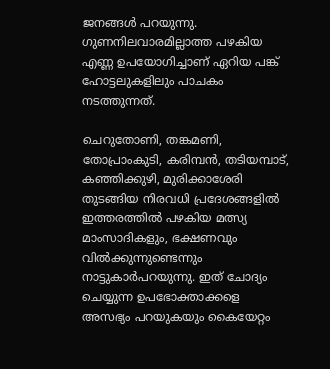ജനങ്ങൾ പറയുന്നു. ഗുണനിലവാരമില്ലാത്ത പഴകിയ എണ്ണ ഉപയോഗിച്ചാണ് ഏറിയ പങ്ക് ഹോട്ടലുകളിലും പാചകം നടത്തുന്നത്.

ചെറുതോണി, തങ്കമണി, തോപ്രാംകുടി, കരിമ്പൻ, തടിയമ്പാട്, കഞ്ഞിക്കുഴി, മുരിക്കാശേരി തുടങ്ങിയ നിരവധി പ്രദേശങ്ങളിൽ ഇത്തരത്തിൽ പഴകിയ മത്സ്യ മാംസാദികളും, ഭക്ഷണവും വിൽക്കുന്നുണ്ടെന്നും നാട്ടുകാർപറയുന്നു. ഇത് ചോദ്യം ചെയ്യുന്ന ഉപഭോക്താക്കളെ അസഭ്യം പറയുകയും കൈയേറ്റം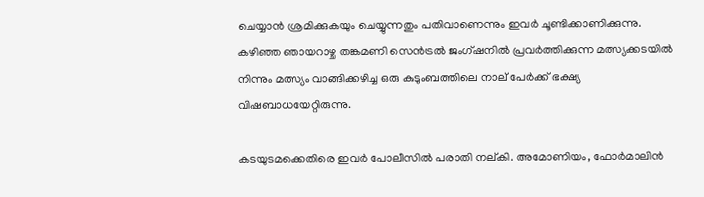ചെയ്യാൻ ശ്രമിക്കുകയും ചെയ്യുന്നതും പതിവാണെന്നും ഇവർ ചൂണ്ടിക്കാണിക്കുന്നു. കഴിഞ്ഞ ഞായറാഴ്ച തങ്കമണി സെൻട്രൽ ജംഗ്ഷനിൽ പ്രവർത്തിക്കുന്ന മത്സ്യക്കടയിൽ നിന്നും മത്സ്യം വാങ്ങിക്കഴിച്ച ഒരു കുടുംബത്തിലെ നാല് പേർക്ക് ഭക്ഷ്യ വിഷബാധയേറ്റിരുന്നു.

കടയുടമക്കെതിരെ ഇവർ പോലീസിൽ പരാതി നല്കി. അമോണിയം, ഫോർമാലിൻ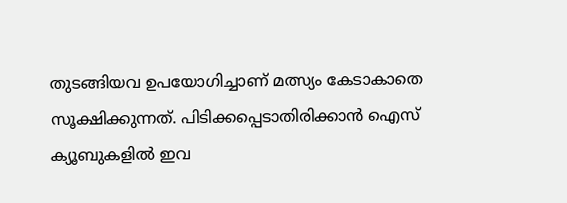തുടങ്ങിയവ ഉപയോഗിച്ചാണ് മത്സ്യം കേടാകാതെ സൂക്ഷിക്കുന്നത്. പിടിക്കപ്പെടാതിരിക്കാൻ ഐസ് ക്യൂബുകളിൽ ഇവ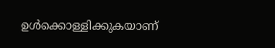ഉൾക്കൊള്ളിക്കുകയാണ്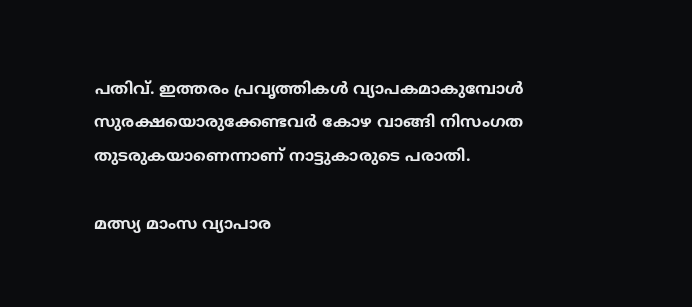പതിവ്. ഇത്തരം പ്രവൃത്തികൾ വ്യാപകമാകുമ്പോൾ സുരക്ഷയൊരുക്കേണ്ടവർ കോഴ വാങ്ങി നിസംഗത തുടരുകയാണെന്നാണ് നാട്ടുകാരുടെ പരാതി.

മത്സ്യ മാംസ വ്യാപാര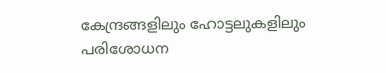കേന്ദ്രങ്ങളിലും ഹോട്ടലുകളിലും പരിശോധന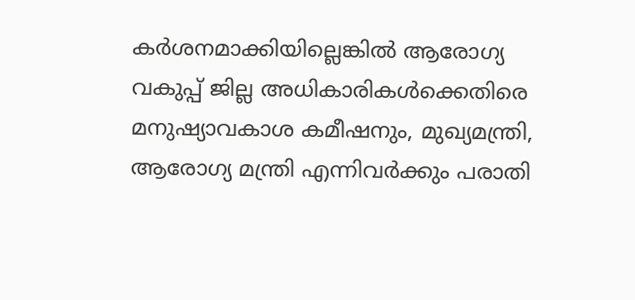കർശനമാക്കിയില്ലെങ്കിൽ ആരോഗ്യ വകുപ്പ് ജില്ല അധികാരികൾക്കെതിരെ മനുഷ്യാവകാശ കമീഷനും, മുഖ്യമന്ത്രി, ആരോഗ്യ മന്ത്രി എന്നിവർക്കും പരാതി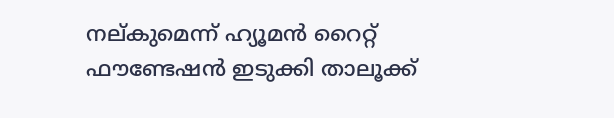നല്കുമെന്ന് ഹ്യൂമൻ റൈറ്റ് ഫൗണ്ടേഷൻ ഇടുക്കി താലൂക്ക്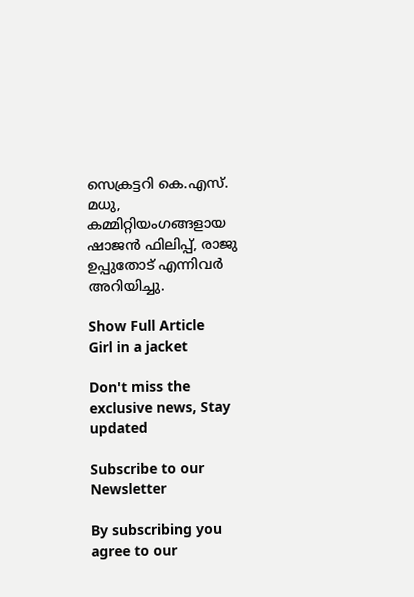സെക്രട്ടറി കെ.എസ്. മധു, കമ്മിറ്റിയംഗങ്ങളായ ഷാജൻ ഫിലിപ്പ്, രാജു ഉപ്പുതോട് എന്നിവർ അറിയിച്ചു.

Show Full Article
Girl in a jacket

Don't miss the exclusive news, Stay updated

Subscribe to our Newsletter

By subscribing you agree to our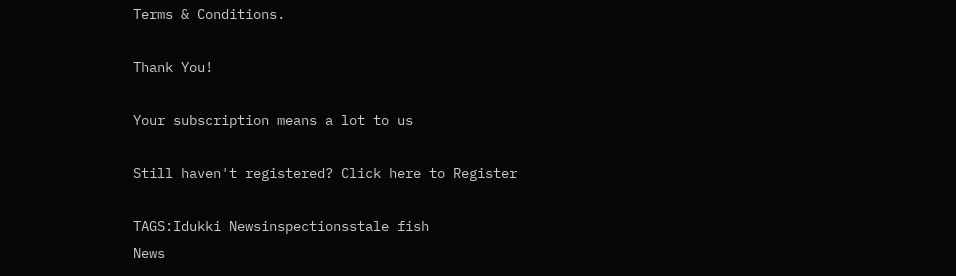Terms & Conditions.

Thank You!

Your subscription means a lot to us

Still haven't registered? Click here to Register

TAGS:Idukki Newsinspectionsstale fish
News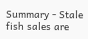Summary - Stale fish sales are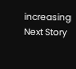increasing
Next Story